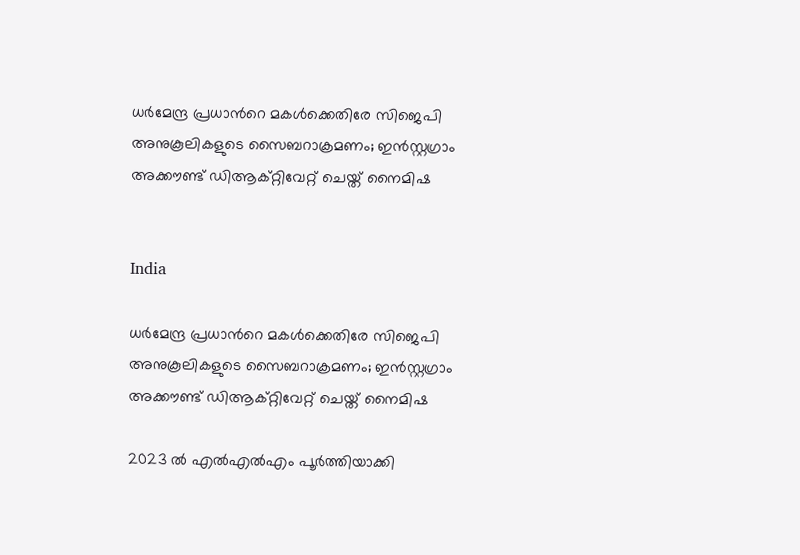ധർമേന്ദ്ര പ്രധാന്‍റെ മകൾക്കെതിരേ സിജെപി അനുകൂലികളുടെ സൈബറാക്രമണം; ഇൻസ്റ്റഗ്രാം അക്കൗണ്ട് ഡിആക്റ്റിവേറ്റ് ചെയ്ത് നൈമിഷ


India

ധർമേന്ദ്ര പ്രധാന്‍റെ മകൾക്കെതിരേ സിജെപി അനുകൂലികളുടെ സൈബറാക്രമണം; ഇൻസ്റ്റഗ്രാം അക്കൗണ്ട് ഡിആക്റ്റിവേറ്റ് ചെയ്ത് നൈമിഷ

2023 ൽ എൽഎൽഎം പൂർത്തിയാക്കി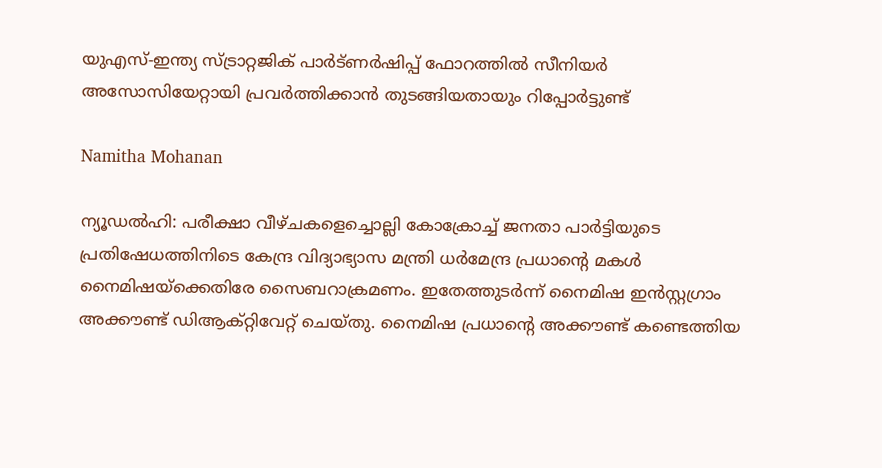യുഎസ്-ഇന്ത്യ സ്ട്രാറ്റജിക് പാർട്ണർഷിപ്പ് ഫോറത്തിൽ സീനിയർ അസോസിയേറ്റായി പ്രവർത്തിക്കാൻ തുടങ്ങിയതായും റിപ്പോർട്ടുണ്ട്

Namitha Mohanan

ന്യൂഡൽഹി: പരീക്ഷാ വീഴ്ചകളെച്ചൊല്ലി കോക്രോച്ച് ജനതാ പാർട്ടിയുടെ പ്രതിഷേധത്തിനിടെ കേന്ദ്ര വിദ്യാഭ്യാസ മന്ത്രി ധർമേന്ദ്ര പ്രധാന്‍റെ മകൾ നൈമിഷയ്ക്കെതിരേ സൈബറാക്രമണം. ഇതേത്തുടർന്ന് നൈമിഷ ഇൻസ്റ്റഗ്രാം അക്കൗണ്ട് ഡിആക്റ്റിവേറ്റ് ചെയ്തു. നൈമിഷ പ്രധാന്‍റെ അക്കൗണ്ട് കണ്ടെത്തിയ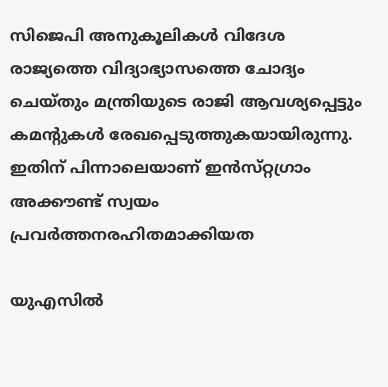സിജെപി അനുകൂലികൾ വിദേശ രാജ്യത്തെ വിദ്യാഭ്യാസത്തെ ചോദ്യം ചെയ്‌തും മന്ത്രിയുടെ രാജി ആവശ്യപ്പെട്ടും കമന്‍റുകൾ രേഖപ്പെടുത്തുകയായിരുന്നു. ഇതിന് പിന്നാലെയാണ് ഇൻസ്‌റ്റഗ്രാം അക്കൗണ്ട് സ്വയം പ്രവർത്തനരഹിതമാക്കിയത

യുഎസിൽ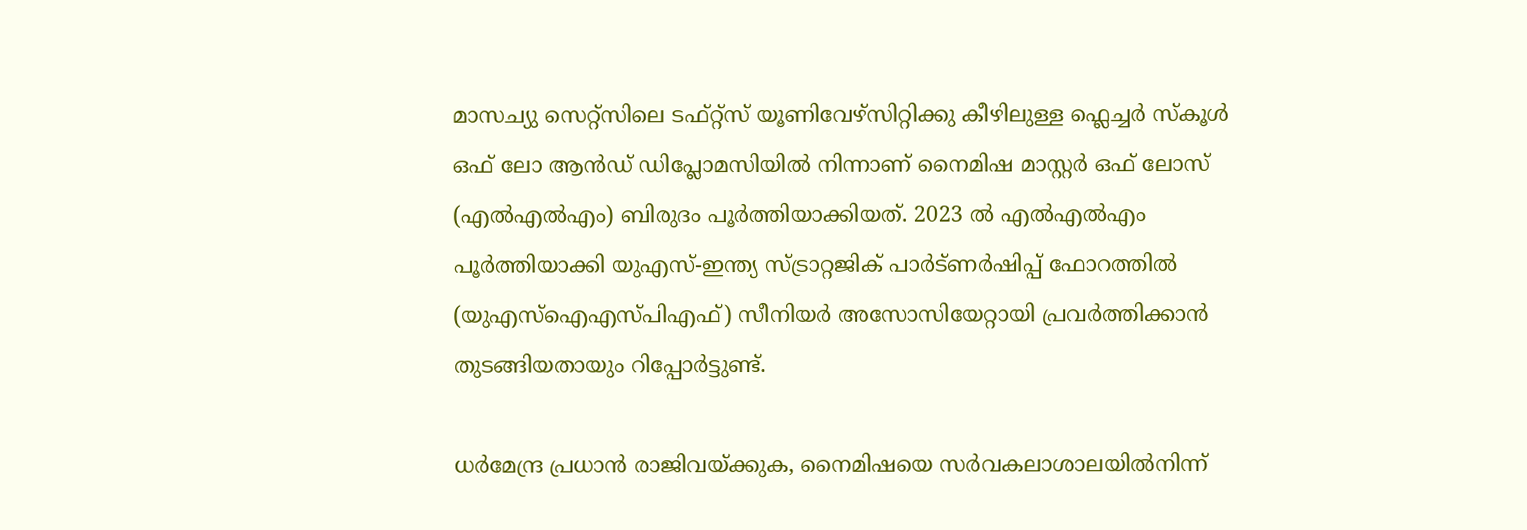മാസച്യു സെറ്റ്സിലെ ടഫ്റ്റ്സ് യൂണിവേഴ്സിറ്റിക്കു കീഴിലുള്ള ഫ്ലെച്ചർ സ്കൂൾ ഒഫ് ലോ ആൻഡ് ഡിപ്ലോമസിയിൽ നിന്നാണ് നൈമിഷ മാസ്റ്റർ ഒഫ് ലോസ് (എൽഎൽഎം) ബിരുദം പൂർത്തിയാക്കിയത്. 2023 ൽ എൽഎൽഎം പൂർത്തിയാക്കി യുഎസ്-ഇന്ത്യ സ്ട്രാറ്റജിക് പാർട്ണർഷിപ്പ് ഫോറത്തിൽ (യുഎസ്ഐഎസ്പിഎഫ്) സീനിയർ അസോസിയേറ്റായി പ്രവർത്തിക്കാൻ തുടങ്ങിയതായും റിപ്പോർട്ടുണ്ട്.

ധർമേന്ദ്ര പ്രധാൻ രാജിവയ്ക്കുക, നൈമിഷയെ സർവകലാശാലയിൽനിന്ന്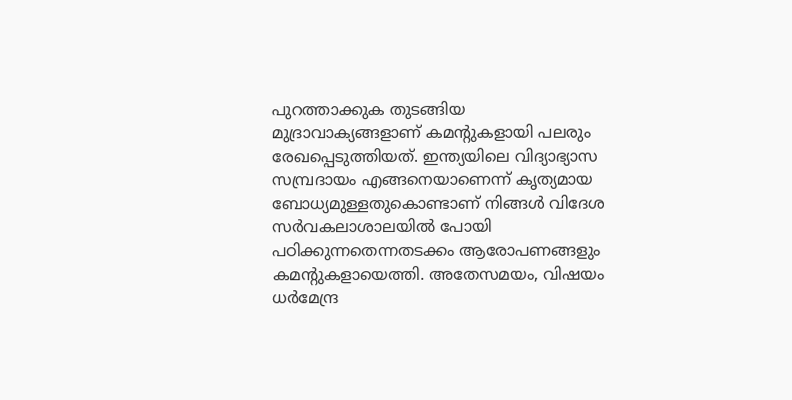പുറത്താക്കുക തുടങ്ങിയ മുദ്രാവാക്യങ്ങളാണ് കമന്‍റുകളായി പലരും രേഖപ്പെടുത്തിയത്. ഇന്ത്യയിലെ വിദ്യാഭ്യാസ സമ്പ്രദായം എങ്ങനെയാണെന്ന് കൃത്യമായ ബോധ്യമുള്ളതുകൊണ്ടാണ് നിങ്ങൾ വിദേശ സർവകലാശാലയിൽ പോയി പഠിക്കുന്നതെന്നതടക്കം ആരോപണങ്ങളും കമന്‍റുകളായെത്തി. അതേസമയം, വിഷയം ധർമേന്ദ്ര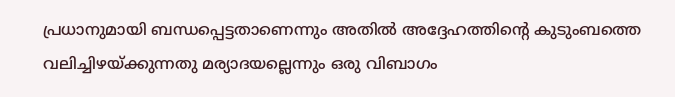പ്രധാനുമായി ബന്ധപ്പെട്ടതാണെന്നും അതിൽ അദ്ദേഹത്തിന്‍റെ കുടുംബത്തെ വലിച്ചിഴയ്ക്കുന്നതു മര്യാദയല്ലെന്നും ഒരു വിബാഗം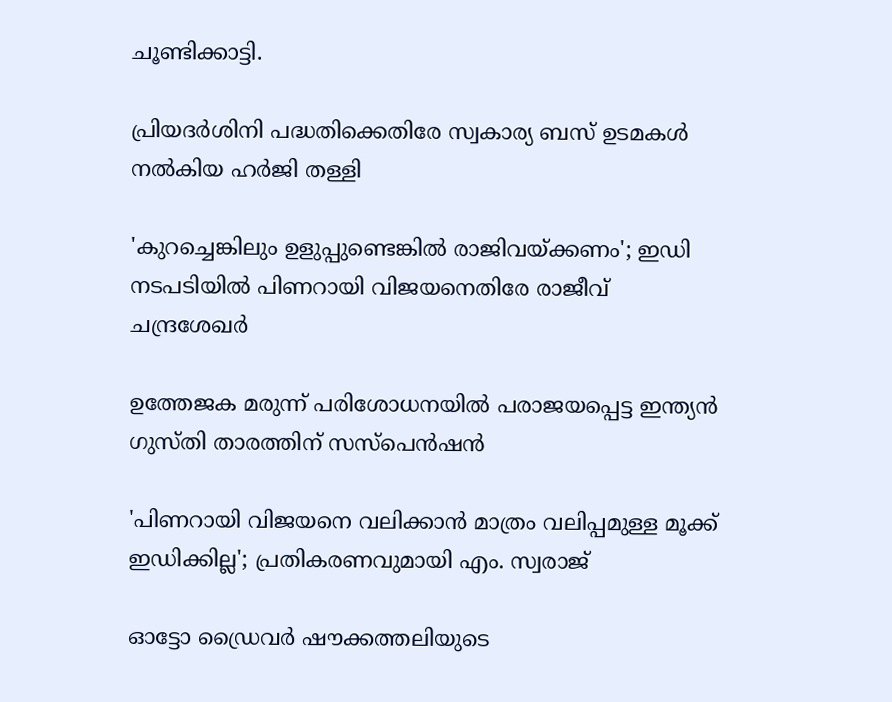ചൂണ്ടിക്കാട്ടി.

പ്രിയദർശിനി പദ്ധതിക്കെതിരേ സ്വകാര‍്യ ബസ് ഉടമകൾ നൽകിയ ഹർജി തള്ളി

'കുറച്ചെങ്കിലും ഉളുപ്പുണ്ടെങ്കിൽ രാജിവയ്ക്കണം'; ഇഡി നടപടിയിൽ പിണറായി വിജയനെതിരേ രാജീവ് ചന്ദ്രശേഖർ

ഉത്തേജക മരുന്ന് പരിശോധനയിൽ പരാജയപ്പെട്ട ഇന്ത‍്യൻ ഗുസ്തി താരത്തിന് സസ്പെൻഷൻ

'പിണറായി വിജയനെ വലിക്കാൻ മാത്രം വലിപ്പമുള്ള മൂക്ക് ഇഡിക്കില്ല'; പ്രതികരണവുമായി എം. സ്വരാജ്

ഓട്ടോ ഡ്രൈവർ ഷൗക്കത്തലിയുടെ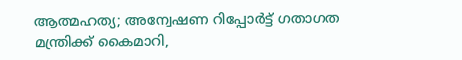ആത്മഹത‍്യ; അന്വേഷണ റിപ്പോർട്ട് ഗതാഗത മന്ത്രിക്ക് കൈമാറി,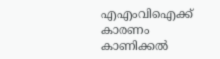എഎംവിഐക്ക് കാരണം കാണിക്കൽ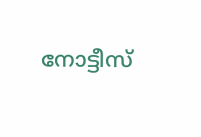നോട്ടീസ്